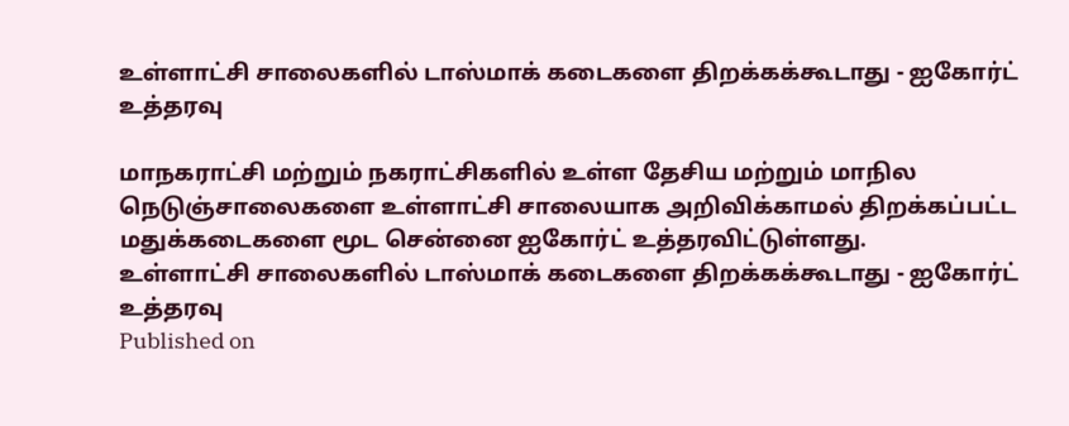உள்ளாட்சி சாலைகளில் டாஸ்மாக் கடைகளை திறக்கக்கூடாது - ஐகோர்ட் உத்தரவு

மாநகராட்சி மற்றும் நகராட்சிகளில் உள்ள தேசிய மற்றும் மாநில நெடுஞ்சாலைகளை உள்ளாட்சி சாலையாக அறிவிக்காமல் திறக்கப்பட்ட மதுக்கடைகளை மூட சென்னை ஐகோர்ட் உத்தரவிட்டுள்ளது.
உள்ளாட்சி சாலைகளில் டாஸ்மாக் கடைகளை திறக்கக்கூடாது - ஐகோர்ட் உத்தரவு
Published on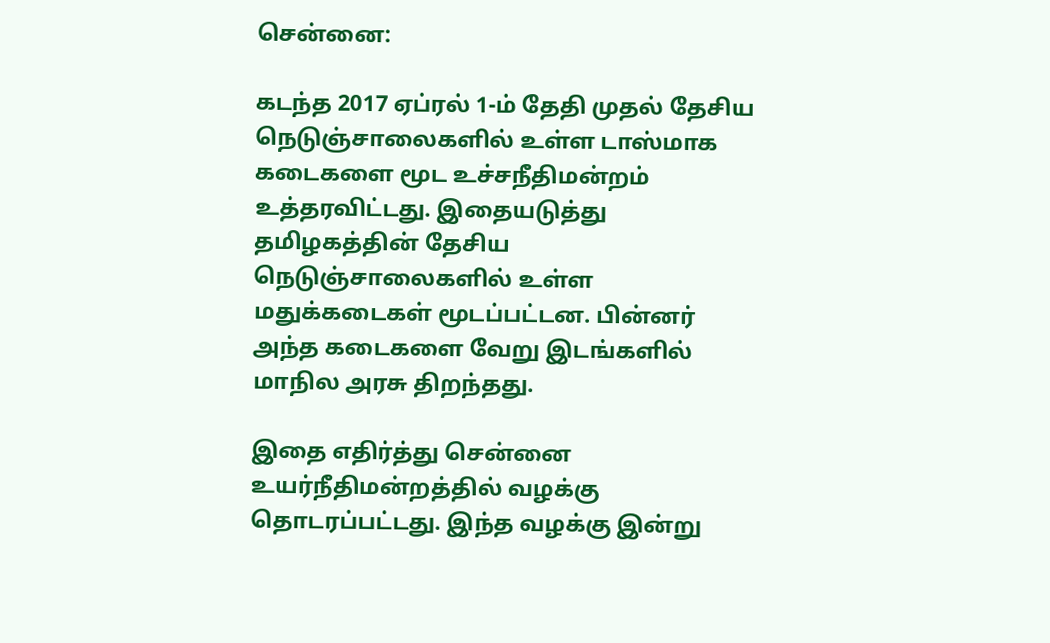சென்னை:

கடந்த 2017 ஏப்ரல் 1-ம் தேதி முதல் தேசிய நெடுஞ்சாலைகளில் உள்ள டாஸ்மாக கடைகளை மூட உச்சநீதிமன்றம் உத்தரவிட்டது. இதையடுத்து தமிழகத்தின் தேசிய நெடுஞ்சாலைகளில் உள்ள மதுக்கடைகள் மூடப்பட்டன. பின்னர் அந்த கடைகளை வேறு இடங்களில் மாநில அரசு திறந்தது.

இதை எதிர்த்து சென்னை உயர்நீதிமன்றத்தில் வழக்கு தொடரப்பட்டது. இந்த வழக்கு இன்று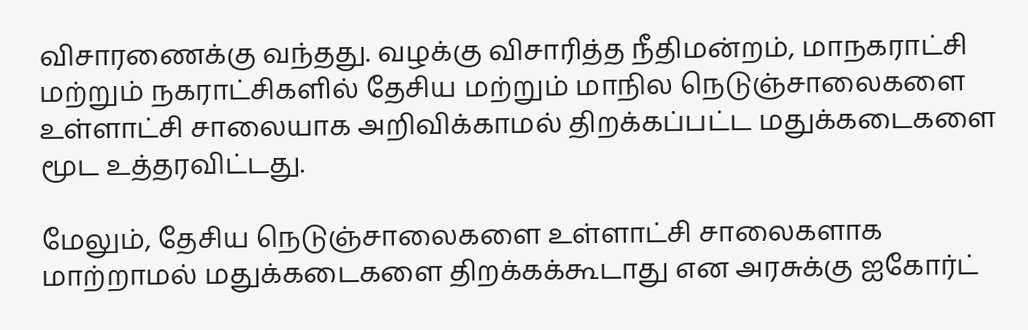விசாரணைக்கு வந்தது. வழக்கு விசாரித்த நீதிமன்றம், மாநகராட்சி மற்றும் நகராட்சிகளில் தேசிய மற்றும் மாநில நெடுஞ்சாலைகளை உள்ளாட்சி சாலையாக அறிவிக்காமல் திறக்கப்பட்ட மதுக்கடைகளை மூட உத்தரவிட்டது.

மேலும், தேசிய நெடுஞ்சாலைகளை உள்ளாட்சி சாலைகளாக மாற்றாமல் மதுக்கடைகளை திறக்கக்கூடாது என அரசுக்கு ஐகோர்ட்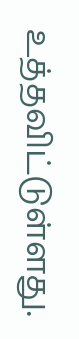உத்தவிட்டுள்ளது.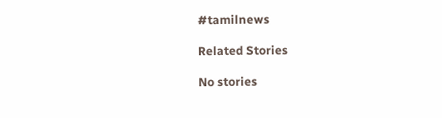#tamilnews

Related Stories

No stories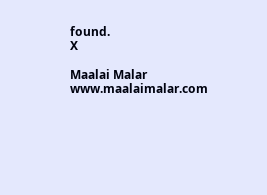found.
X

Maalai Malar
www.maalaimalar.com